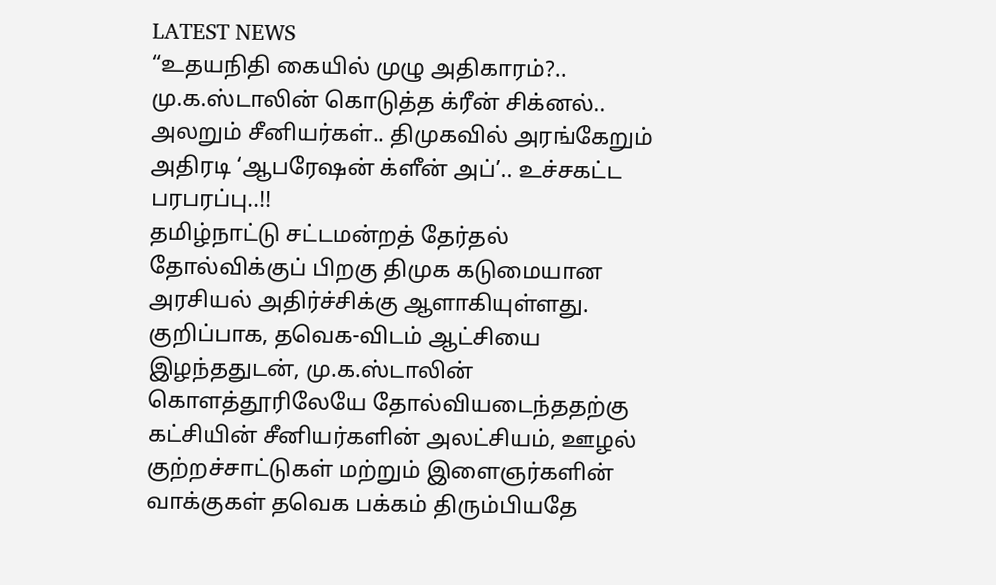LATEST NEWS
“உதயநிதி கையில் முழு அதிகாரம்?.. மு.க.ஸ்டாலின் கொடுத்த க்ரீன் சிக்னல்.. அலறும் சீனியர்கள்.. திமுகவில் அரங்கேறும் அதிரடி ‘ஆபரேஷன் க்ளீன் அப்’.. உச்சகட்ட பரபரப்பு..!!
தமிழ்நாட்டு சட்டமன்றத் தேர்தல் தோல்விக்குப் பிறகு திமுக கடுமையான அரசியல் அதிர்ச்சிக்கு ஆளாகியுள்ளது. குறிப்பாக, தவெக-விடம் ஆட்சியை இழந்ததுடன், மு.க.ஸ்டாலின் கொளத்தூரிலேயே தோல்வியடைந்ததற்கு கட்சியின் சீனியர்களின் அலட்சியம், ஊழல் குற்றச்சாட்டுகள் மற்றும் இளைஞர்களின் வாக்குகள் தவெக பக்கம் திரும்பியதே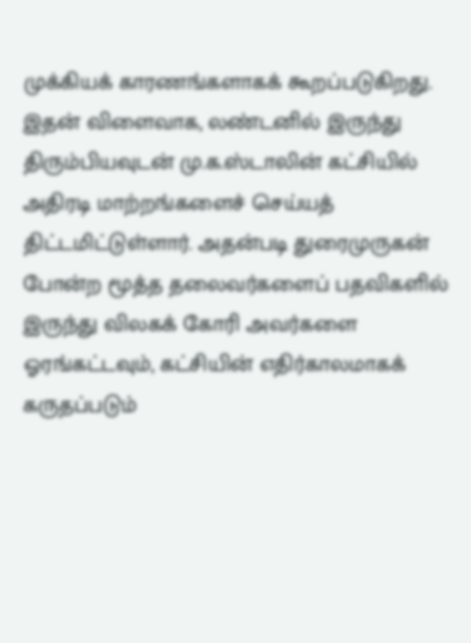முக்கியக் காரணங்களாகக் கூறப்படுகிறது. இதன் விளைவாக, லண்டனில் இருந்து திரும்பியவுடன் மு.க.ஸ்டாலின் கட்சியில் அதிரடி மாற்றங்களைச் செய்யத் திட்டமிட்டுள்ளார். அதன்படி துரைமுருகன் போன்ற மூத்த தலைவர்களைப் பதவிகளில் இருந்து விலகக் கோரி அவர்களை ஓரங்கட்டவும், கட்சியின் எதிர்காலமாகக் கருதப்படும்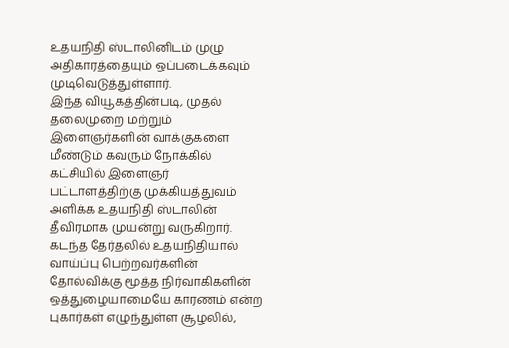உதயநிதி ஸ்டாலினிடம் முழு அதிகாரத்தையும் ஒப்படைக்கவும் முடிவெடுத்துள்ளார்.
இந்த வியூகத்தின்படி, முதல் தலைமுறை மற்றும் இளைஞர்களின் வாக்குகளை மீண்டும் கவரும் நோக்கில் கட்சியில் இளைஞர் பட்டாளத்திற்கு முக்கியத்துவம் அளிக்க உதயநிதி ஸ்டாலின் தீவிரமாக முயன்று வருகிறார். கடந்த தேர்தலில் உதயநிதியால் வாய்ப்பு பெற்றவர்களின் தோல்விக்கு மூத்த நிர்வாகிகளின் ஒத்துழையாமையே காரணம் என்ற புகார்கள் எழுந்துள்ள சூழலில்,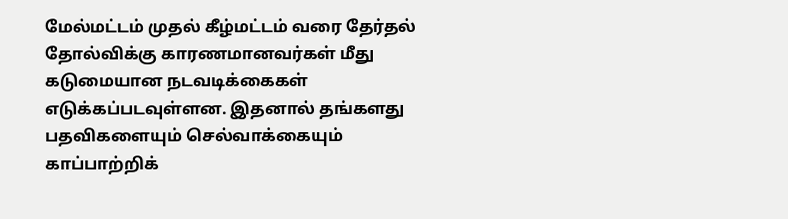மேல்மட்டம் முதல் கீழ்மட்டம் வரை தேர்தல் தோல்விக்கு காரணமானவர்கள் மீது கடுமையான நடவடிக்கைகள் எடுக்கப்படவுள்ளன. இதனால் தங்களது பதவிகளையும் செல்வாக்கையும் காப்பாற்றிக்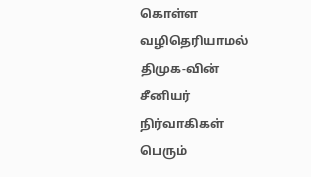கொள்ள வழிதெரியாமல் திமுக-வின் சீனியர் நிர்வாகிகள் பெரும்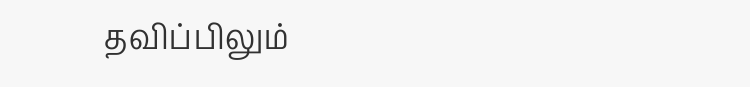தவிப்பிலும்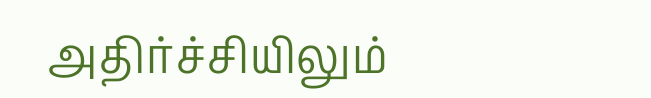அதிர்ச்சியிலும்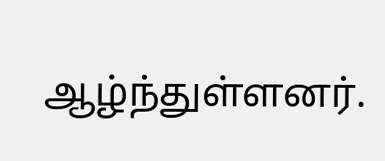ஆழ்ந்துள்ளனர்.